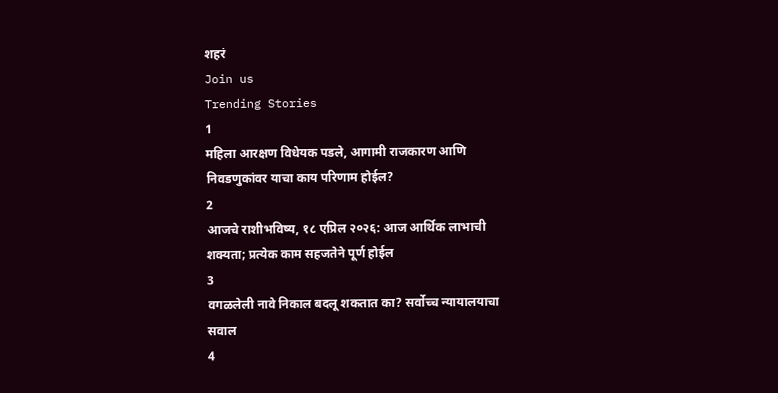शहरं
Join us
Trending Stories
1
महिला आरक्षण विधेयक पडले, आगामी राजकारण आणि निवडणुकांवर याचा काय परिणाम होईल?
2
आजचे राशीभविष्य, १८ एप्रिल २०२६: आज आर्थिक लाभाची शक्यता; प्रत्येक काम सहजतेने पूर्ण होईल
3
वगळलेली नावे निकाल बदलू शकतात का? सर्वोच्च न्यायालयाचा सवाल
4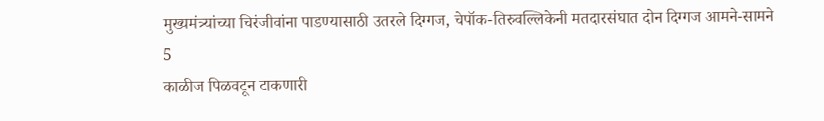मुख्यमंत्र्यांच्या चिरंजीवांना पाडण्यासाठी उतरले दिग्गज, चेपॉक-तिरुवल्लिकेनी मतदारसंघात दोन दिग्गज आमने-सामने
5
काळीज पिळवटून टाकणारी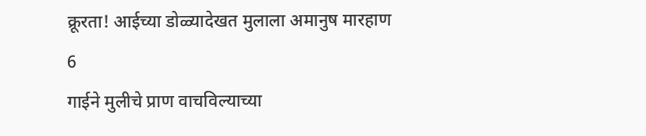क्रूरता! आईच्या डोळ्यादेखत मुलाला अमानुष मारहाण
6
गाईने मुलीचे प्राण वाचविल्याच्या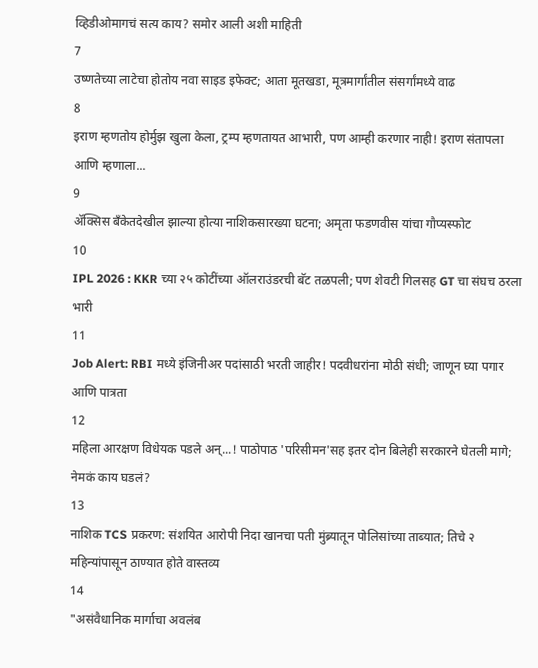व्हिडीओमागचं सत्य काय? समोर आली अशी माहिती
7
उष्णतेच्या लाटेचा होतोय नवा साइड इफेक्ट; आता मूतखडा, मूत्रमार्गांतील संसर्गांमध्ये वाढ
8
इराण म्हणतोय होर्मुझ खुला केला, ट्रम्प म्हणतायत आभारी, पण आम्ही करणार नाही! इराण संतापला आणि म्हणाला...
9
ॲक्सिस बँकेतदेखील झाल्या होत्या नाशिकसारख्या घटना; अमृता फडणवीस यांचा गौप्यस्फोट
10
IPL 2026 : KKR च्या २५ कोटींच्या ऑलराउंडरची बॅट तळपली; पण शेवटी गिलसह GT चा संघच ठरला भारी
11
Job Alert: RBI मध्ये इंजिनीअर पदांसाठी भरती जाहीर! पदवीधरांना मोठी संधी; जाणून घ्या पगार आणि पात्रता
12
महिला आरक्षण विधेयक पडले अन्...! पाठोपाठ 'परिसीमन'सह इतर दोन बिलेही सरकारने घेतली मागे; नेमकं काय घडलं?
13
नाशिक TCS प्रकरण: संशयित आरोपी निदा खानचा पती मुंब्र्यातून पोलिसांच्या ताब्यात; तिचे २ महिन्यांपासून ठाण्यात होते वास्तव्य
14
"असंवैधानिक मार्गाचा अवलंब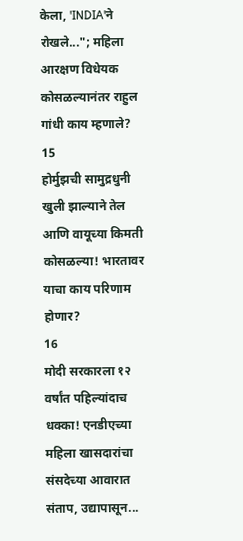केला, 'INDIA'ने रोखले..."; महिला आरक्षण विधेयक कोसळल्यानंतर राहुल गांधी काय म्हणाले?
15
होर्मुझची सामुद्रधुनी खुली झाल्याने तेल आणि वायूच्या किमती कोसळल्या! भारतावर याचा काय परिणाम होणार?
16
मोदी सरकारला १२ वर्षांत पहिल्यांदाच धक्का! एनडीएच्या महिला खासदारांचा संसदेच्या आवारात संताप, उद्यापासून...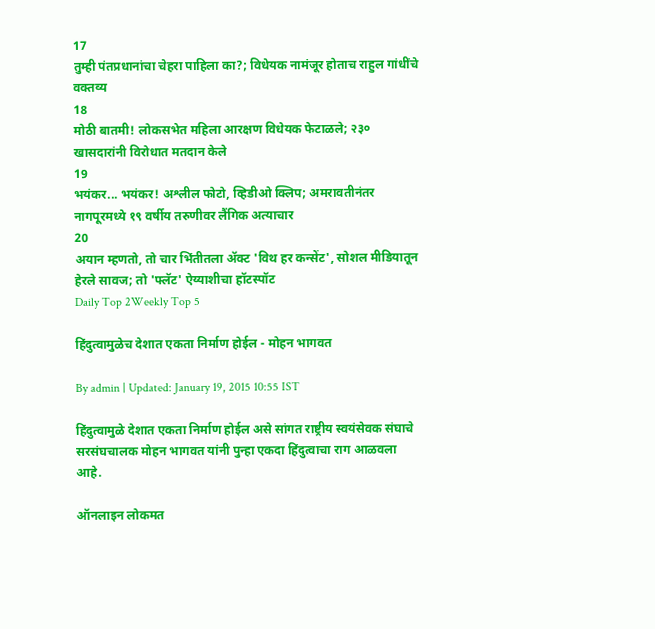17
तुम्ही पंतप्रधानांचा चेहरा पाहिला का?; विधेयक नामंजूर होताच राहुल गांधींचे वक्तव्य
18
मोठी बातमी! लोकसभेत महिला आरक्षण विधेयक फेटाळले; २३० खासदारांनी विरोधात मतदान केले
19
भयंकर... भयंकर! अश्लील फोटो, व्हिडीओ क्लिप; अमरावतीनंतर नागपूरमध्ये १९ वर्षीय तरुणीवर लैंगिक अत्याचार
20
अयान म्हणतो, तो चार भिंतीतला अ‍ॅक्ट 'विथ हर कन्सेंट', सोशल मीडियातून हेरले सावज; तो 'फ्लॅट' ऐय्याशीचा हॉटस्पॉट
Daily Top 2Weekly Top 5

हिंदुत्वामुळेच देशात एकता निर्माण होईल - मोहन भागवत

By admin | Updated: January 19, 2015 10:55 IST

हिंदुत्वामुळे देशात एकता निर्माण होईल असे सांगत राष्ट्रीय स्वयंसेवक संघाचे सरसंघचालक मोहन भागवत यांनी पुन्हा एकदा हिंदुत्वाचा राग आळवला आहे.

ऑनलाइन लोकमत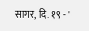सागर, दि. १९ - '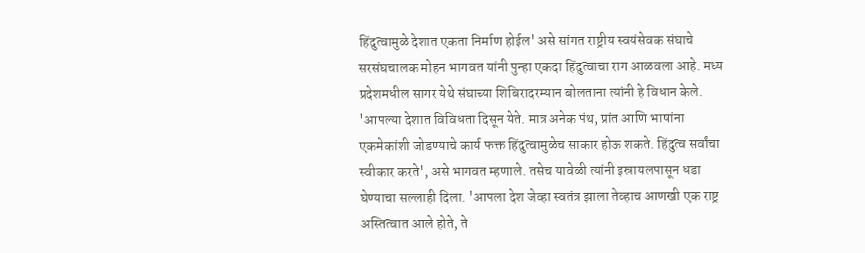हिंदुत्वामुळे देशात एकता निर्माण होईल' असे सांगत राष्ट्रीय स्वयंसेवक संघाचे सरसंघचालक मोहन भागवत यांनी पुन्हा एकदा हिंदुत्वाचा राग आळवला आहे. मध्य प्रदेशमधील सागर येथे संघाच्या शिबिरादरम्यान बोलताना त्यांनी हे विधान केले.
'आपल्या देशात विविधता दिसून येते. मात्र अनेक पंथ, प्रांत आणि भाषांना एकमेकांशी जोडण्याचे कार्य फक्त हिंदुत्वामुळेच साकार होऊ शकते. हिंदुत्व सर्वांचा स्वीकार करते', असे भागवत म्हणाले. तसेच यावेळी त्यांनी इस्रायलपासून धडा घेण्याचा सल्लाही दिला. 'आपला देश जेव्हा स्वतंत्र झाला तेव्हाच आणखी एक राष्ट्र अस्तित्वात आले होते, ते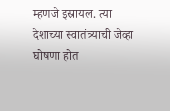म्हणजे इस्रायल. त्या देशाच्या स्वातंत्र्याची जेव्हा घोषणा होत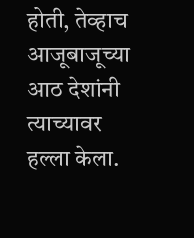होती, तेव्हाच आजूबाजूच्या आठ देशांनी त्याच्यावर हल्ला केला.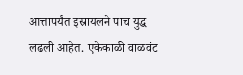आत्तापर्यंत इस्रायलने पाच युद्ध लढली आहेत. एकेकाळी वाळवंट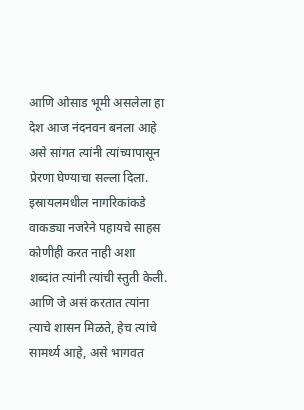आणि ओसाड भूमी असलेला हा देश आज नंदनवन बनला आहे असे सांगत त्यांनी त्यांच्यापासून प्रेरणा घेण्याचा सल्ला दिला.
इस्रायलमधील नागरिकांकडे वाकड्या नजरेने पहायचे साहस कोणीही करत नाही अशा शब्दांत त्यांनी त्यांची स्तुती केली. आणि जे असं करतात त्यांना त्याचे शासन मिळते, हेच त्यांचे सामर्थ्य आहे, असे भागवत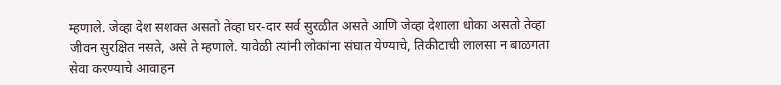म्हणाले. जेव्हा देश सशक्त असतो तेव्हा घर-दार सर्व सुरळीत असते आणि जेव्हा देशाला धोका असतो तेव्हा जीवन सुरक्षित नसते, असे ते म्हणाले. यावेळी त्यांनी लोकांना संघात येण्याचे, तिकीटाची लालसा न बाळगता सेवा करण्याचे आवाहन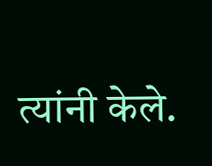त्यांनी केले.